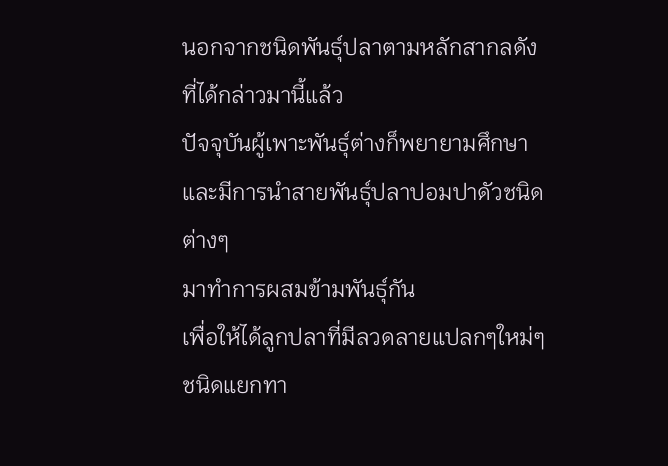นอกจากชนิดพันธุ์ปลาตามหลักสากลดังที่ได้กล่าวมานี้แล้ว
ปัจจุบันผู้เพาะพันธุ์ต่างก็พยายามศึกษา
และมีการนำสายพันธุ์ปลาปอมปาดัวชนิดต่างๆ
มาทำการผสมข้ามพันธุ์กัน
เพื่อให้ได้ลูกปลาที่มีลวดลายแปลกๆใหม่ๆ
ชนิดแยกทา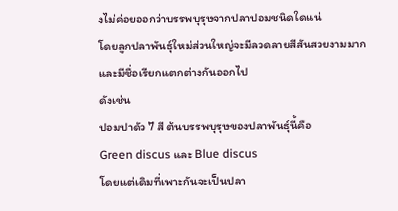งไม่ค่อยออกว่าบรรพบุรุษจากปลาปอมชนิดใดแน่
โดยลูกปลาพันธุ์ใหม่ส่วนใหญ่จะมีลวดลายสีสันสวยงามมาก
และมีชื่อเรียกแตกต่างกันออกไป
ดังเช่น
ปอมปาดัว 7 สี ต้นบรรพบุรุษของปลาพันธุ์นี้คือ
Green discus และ Blue discus
โดยแต่เดิมที่เพาะกันจะเป็นปลา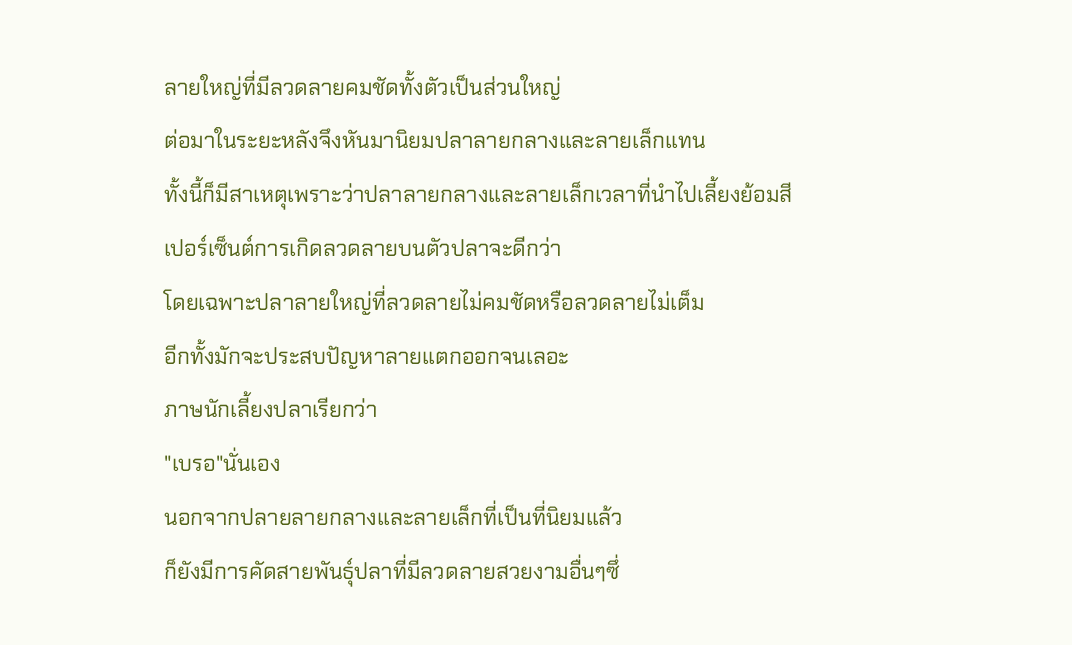ลายใหญ่ที่มีลวดลายคมชัดทั้งตัวเป็นส่วนใหญ่
ต่อมาในระยะหลังจึงหันมานิยมปลาลายกลางและลายเล็กแทน
ทั้งนี้ก็มีสาเหตุเพราะว่าปลาลายกลางและลายเล็กเวลาที่นำไปเลี้ยงย้อมสี
เปอร์เซ็นต์การเกิดลวดลายบนตัวปลาจะดีกว่า
โดยเฉพาะปลาลายใหญ่ที่ลวดลายไม่คมชัดหรือลวดลายไม่เต็ม
อีกทั้งมักจะประสบปัญหาลายแตกออกจนเลอะ
ภาษนักเลี้ยงปลาเรียกว่า
"เบรอ"นั่นเอง
นอกจากปลายลายกลางและลายเล็กที่เป็นที่นิยมแล้ว
ก็ยังมีการคัดสายพันธุ์ปลาที่มีลวดลายสวยงามอื่นๆซึ่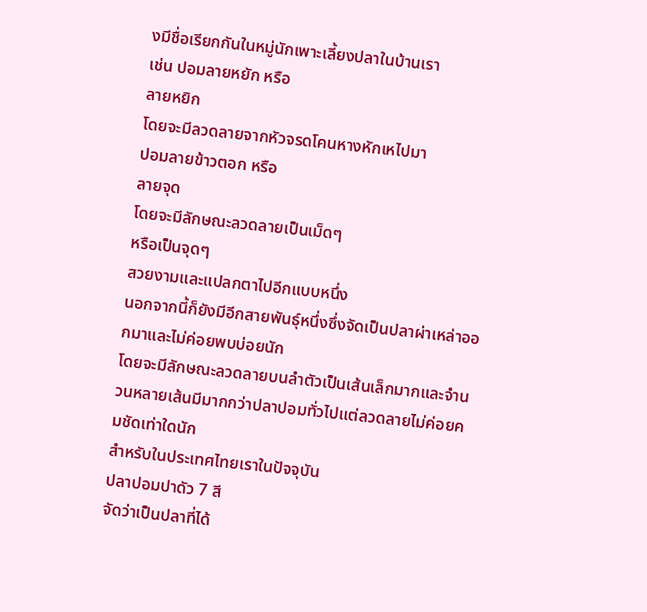งมีชื่อเรียกกันในหมู่นักเพาะเลี้ยงปลาในบ้านเรา
เช่น ปอมลายหยัก หรือ
ลายหยิก
โดยจะมีลวดลายจากหัวจรดโคนหางหักเหไปมา
ปอมลายข้าวตอก หรือ
ลายจุด
โดยจะมีลักษณะลวดลายเป็นเม็ดๆ
หรือเป็นจุดๆ
สวยงามและแปลกตาไปอีกแบบหนึ่ง
นอกจากนี้ก็ยังมีอีกสายพันธุ์หนึ่งซึ่งจัดเป็นปลาผ่าเหล่าออกมาและไม่ค่อยพบบ่อยนัก
โดยจะมีลักษณะลวดลายบนลำตัวเป็นเส้นเล็กมากและจำนวนหลายเส้นมีมากกว่าปลาปอมทั่วไปแต่ลวดลายไม่ค่อยคมชัดเท่าใดนัก
สำหรับในประเทศไทยเราในปัจจุบัน
ปลาปอมปาดัว 7 สี
จัดว่าเป็นปลาที่ได้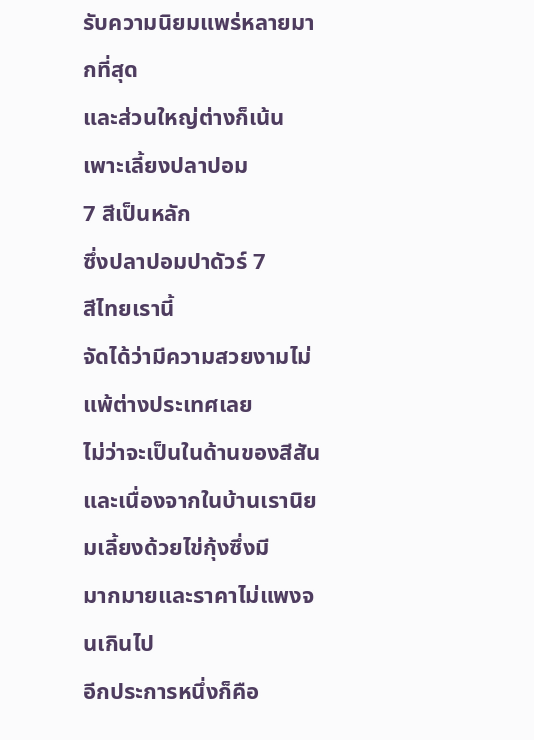รับความนิยมแพร่หลายมากที่สุด
และส่วนใหญ่ต่างก็เน้นเพาะเลี้ยงปลาปอม
7 สีเป็นหลัก
ซึ่งปลาปอมปาดัวร์ 7
สีไทยเรานี้
จัดได้ว่ามีความสวยงามไม่แพ้ต่างประเทศเลย
ไม่ว่าจะเป็นในด้านของสีสันและเนื่องจากในบ้านเรานิยมเลี้ยงด้วยไข่กุ้งซึ่งมี
มากมายและราคาไม่แพงจนเกินไป
อีกประการหนึ่งก็คือ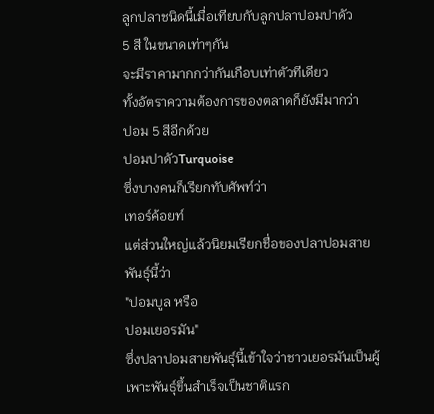ลูกปลาชนิดนี้เมื่อเทียบกับลูกปลาปอมปาดัว
5 สี ในขนาดเท่าๆกัน
จะมีราคามากกว่ากันเกือบเท่าตัวทีเดียว
ทั้งอัตราความต้องการของตลาดก็ยังมีมากว่า
ปอม 5 สีอีกด้วย
ปอมปาดัวTurquoise
ซึ่งบางคนก็เรียกทับศัพท์ว่า
เทอร์ค้อยท์
แต่ส่วนใหญ่แล้วนิยมเรียกชื่อของปลาปอมสายพันธุ์นี้ว่า
"ปอมบูล หรือ
ปอมเยอรมัน"
ซึ่งปลาปอมสายพันธุ์นี้เข้าใจว่าชาวเยอรมันเป็นผู้เพาะพันธุ์ขึ้นสำเร็จเป็นชาติแรก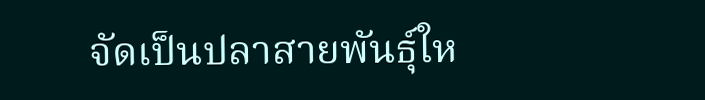จัดเป็นปลาสายพันธุ์ให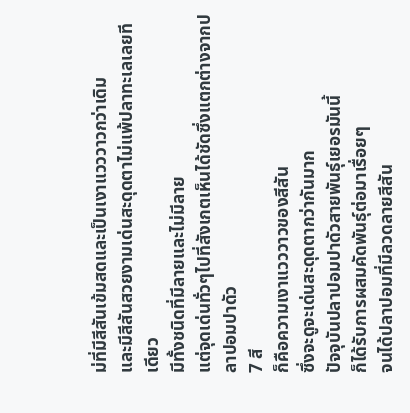ม่ที่มีสีสันเข้มสดและเป็นเงาแวววาวกว่าเดิม
และมีสีสันสวยงามเด่นสะดุดตาไม่แพ้ปลาทะเลเลยทีเดียว
มีทั้งชนิดที่มีลายและไม่มีลาย
แต่จุดเด่นทั่วๆไปที่สังเกตเห็นได้ชัดซึ่งแตกต่างจากปลาปอมปาดัว
7 สี
ก็คือความเงาแวววาวของสีสัน
ซึ่งจะดูจะเด่นสะดุดตากว่ากันมาก
ปัจจุบันปลาปอมปาดัวสายพันธุ์เยอรมันนี้
ก็ได้รับการผสมคัดพันธุ์ต่อมาเรื่อยๆ
จนได้ปลาปอมที่มีลวดลายสีสัน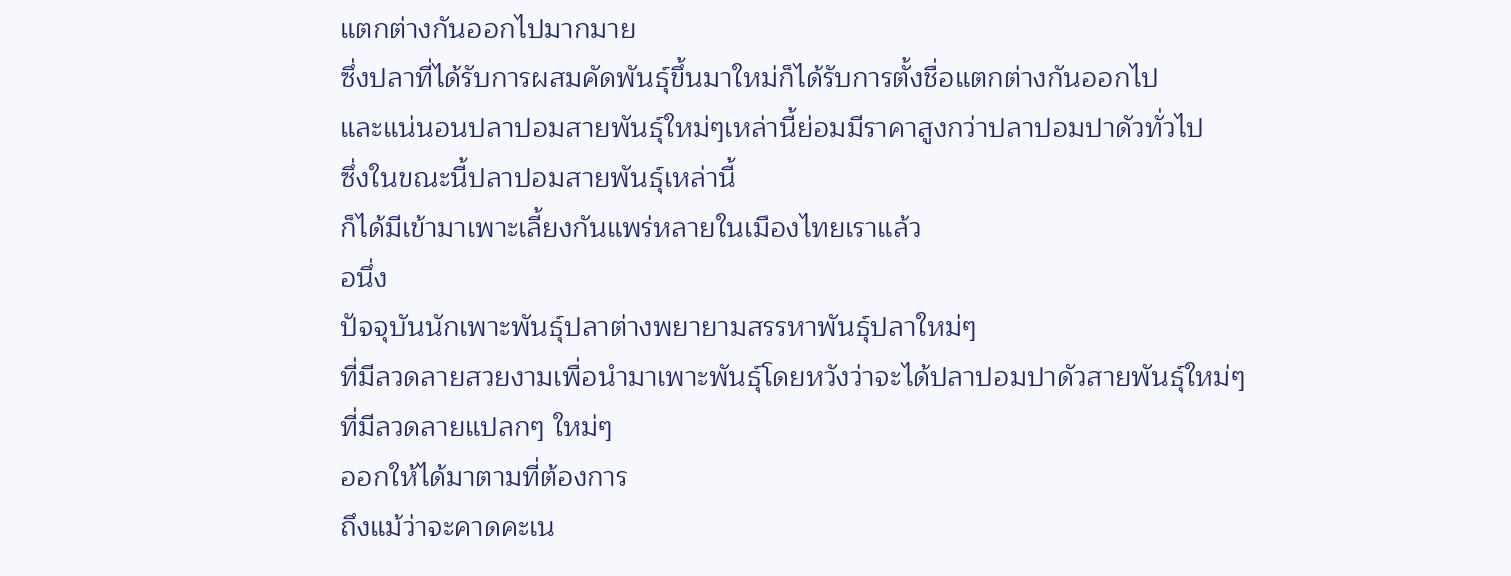แตกต่างกันออกไปมากมาย
ซึ่งปลาที่ได้รับการผสมคัดพันธุ์ขึ้นมาใหม่ก็ได้รับการตั้งชื่อแตกต่างกันออกไป
และแน่นอนปลาปอมสายพันธุ์ใหม่ๆเหล่านี้ย่อมมีราคาสูงกว่าปลาปอมปาดัวทั่วไป
ซึ่งในขณะนี้ปลาปอมสายพันธุ์เหล่านี้
ก็ได้มีเข้ามาเพาะเลี้ยงกันแพร่หลายในเมืองไทยเราแล้ว
อนึ่ง
ปัจจุบันนักเพาะพันธุ์ปลาต่างพยายามสรรหาพันธุ์ปลาใหม่ๆ
ที่มีลวดลายสวยงามเพื่อนำมาเพาะพันธุ์โดยหวังว่าจะได้ปลาปอมปาดัวสายพันธุ์ใหม่ๆ
ที่มีลวดลายแปลกๆ ใหม่ๆ
ออกให้ได้มาตามที่ต้องการ
ถึงแม้ว่าจะคาดคะเน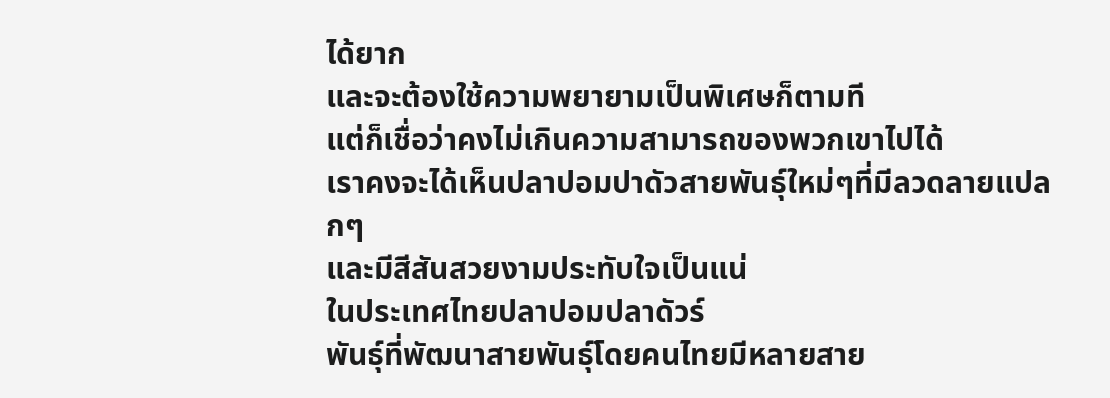ได้ยาก
และจะต้องใช้ความพยายามเป็นพิเศษก็ตามที
แต่ก็เชื่อว่าคงไม่เกินความสามารถของพวกเขาไปได้
เราคงจะได้เห็นปลาปอมปาดัวสายพันธุ์ใหม่ๆที่มีลวดลายแปลกๆ
และมีสีสันสวยงามประทับใจเป็นแน่
ในประเทศไทยปลาปอมปลาดัวร์
พันธุ์ที่พัฒนาสายพันธุ์โดยคนไทยมีหลายสาย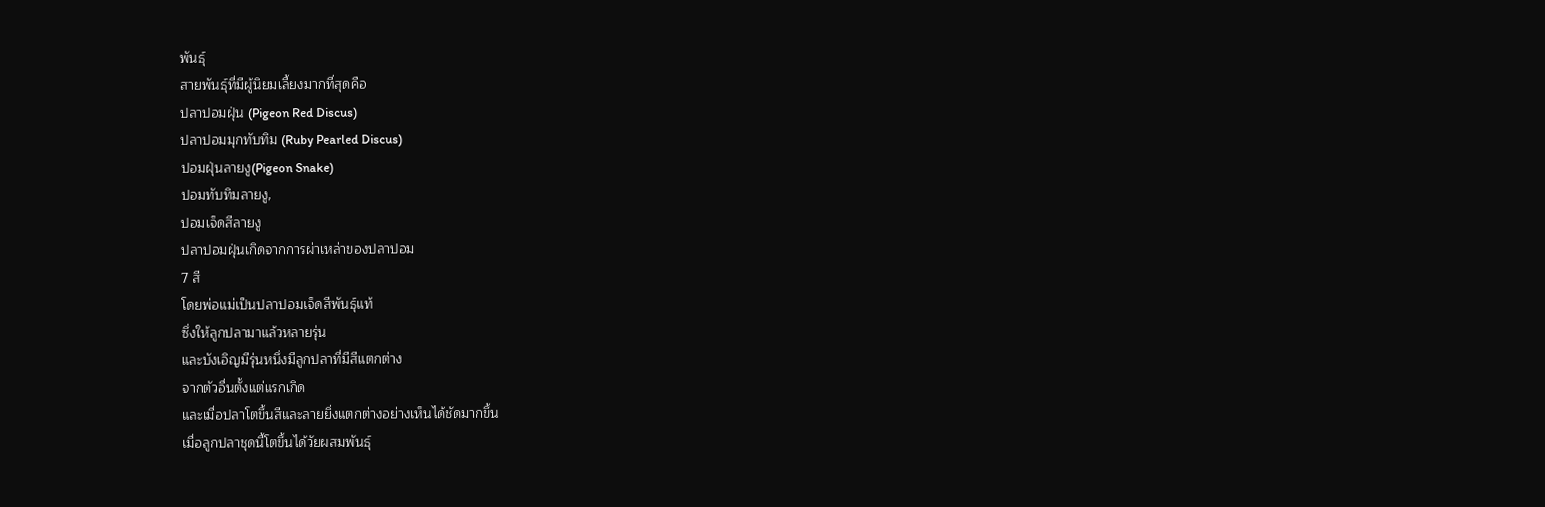พันธุ์
สายพันธุ์ที่มีผู้นิยมเลี้ยงมากที่สุดคือ
ปลาปอมฝุ่น (Pigeon Red Discus)
ปลาปอมมุกทับทิม (Ruby Pearled Discus)
ปอมฝุ่นลายงู(Pigeon Snake)
ปอมทับทิมลายงู,
ปอมเจ็ดสีลายงู
ปลาปอมฝุ่นเกิดจากการผ่าเหล่าของปลาปอม
7 สี
โดยพ่อแม่เป็นปลาปอมเจ็ดสีพันธุ์แท้
ซึ่งให้ลูกปลามาแล้วหลายรุ่น
และบังเอิญมีรุ่นหนึ่งมีลูกปลาที่มีสีแตกต่าง
จากตัวอื่นตั้งแต่แรกเกิด
และเมื่อปลาโตขึ้นสีและลายยิ่งแตกต่างอย่างเห็นได้ชัดมากขึ้น
เมื่อลูกปลาชุดนี้โตขึ้นได้วัยผสมพันธุ์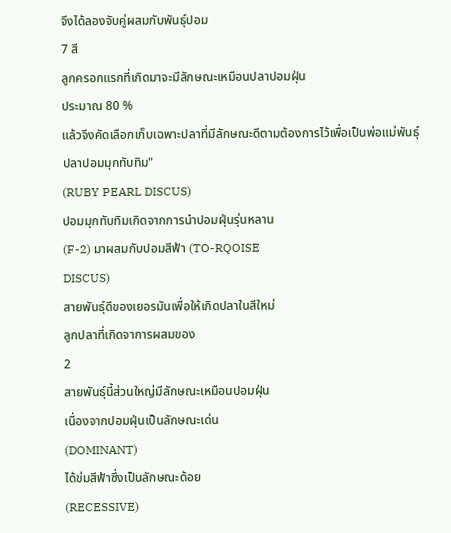จึงได้ลองจับคู่ผสมกับพันธุ์ปอม
7 สี
ลูกครอกแรกที่เกิดมาจะมีลักษณะเหมือนปลาปอมฝุ่น
ประมาณ 80 %
แล้วจึงคัดเลือกเก็บเฉพาะปลาที่มีลักษณะดีตามต้องการไว้เพื่อเป็นพ่อแม่พันธุ์
ปลาปอมมุกทับทิม"
(RUBY PEARL DISCUS)
ปอมมุกทับทิมเกิดจากการนำปอมฝุ่นรุ่นหลาน
(F-2) มาผสมกับปอมสีฟ้า (TO-RQOISE
DISCUS)
สายพันธุ์ดีของเยอรมันเพื่อให้เกิดปลาในสีใหม่
ลูกปลาที่เกิดจาการผสมของ
2
สายพันธุ์นี้ส่วนใหญ่มีลักษณะเหมือนปอมฝุ่น
เนื่องจากปอมฝุ่นเป็นลักษณะเด่น
(DOMINANT)
ได้ข่มสีฟ้าซึ่งเป็นลักษณะด้อย
(RECESSIVE)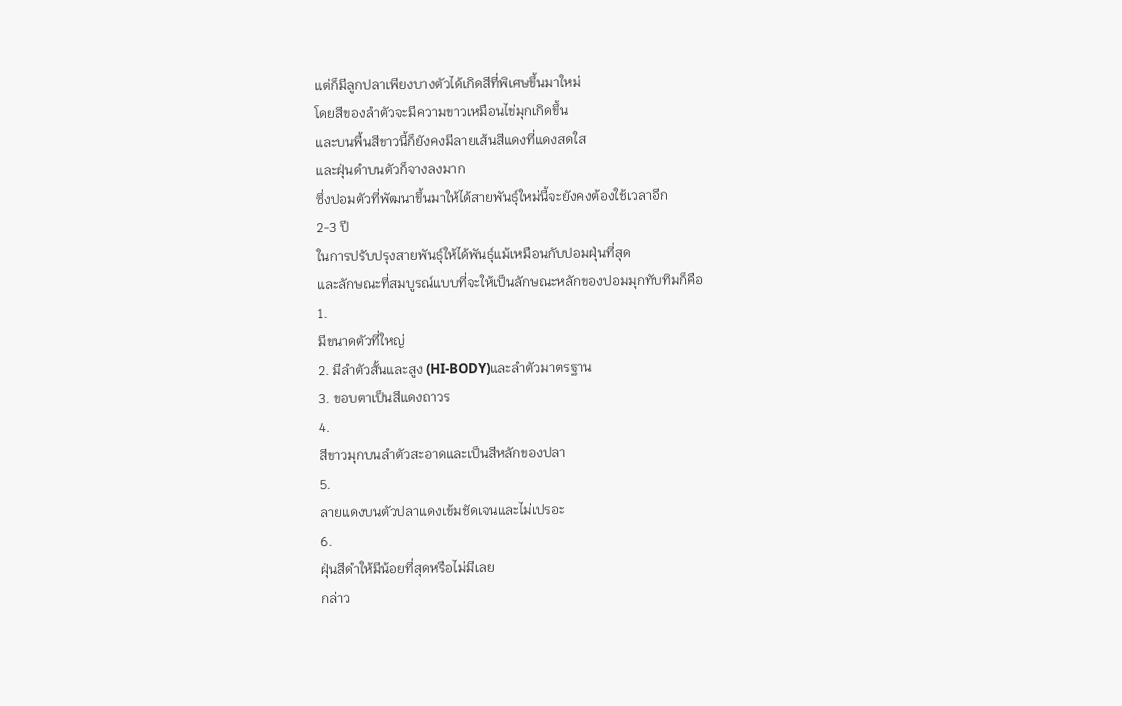แต่ก็มีลูกปลาเพียงบางตัวได้เกิดสีที่พิเศษขึ้นมาใหม่
โดยสีของลำตัวจะมีความขาวเหมือนไข่มุกเกิดขึ้น
และบนพื้นสีขาวนี้ก็ยังคงมีลายเส้นสีแดงที่แดงสดใส
และฝุ่นดำบนตัวก็จางลงมาก
ซึ่งปอมตัวที่พัฒนาขึ้นมาให้ได้สายพันธุ์ใหม่นี้จะยังคงต้องใช้เวลาอีก
2-3 ปี
ในการปรับปรุงสายพันธุ์ให้ได้พันธุ์แม้เหมือนกับปอมฝุ่นที่สุด
และลักษณะที่สมบูรณ์แบบที่จะให้เป็นลักษณะหลักของปอมมุกทับทิมก็คือ
1.
มีขนาดตัวที่ใหญ่
2. มีลำตัวสั้นและสูง (HI-BODY)และลำตัวมาตรฐาน
3. ขอบตาเป็นสีแดงถาวร
4.
สีขาวมุกบนลำตัวสะอาดและเป็นสีหลักของปลา
5.
ลายแดงบนตัวปลาแดงเข้มชัดเจนและไม่เปรอะ
6.
ฝุ่นสีดำให้มีน้อยที่สุดหรือไม่มีเลย
กล่าว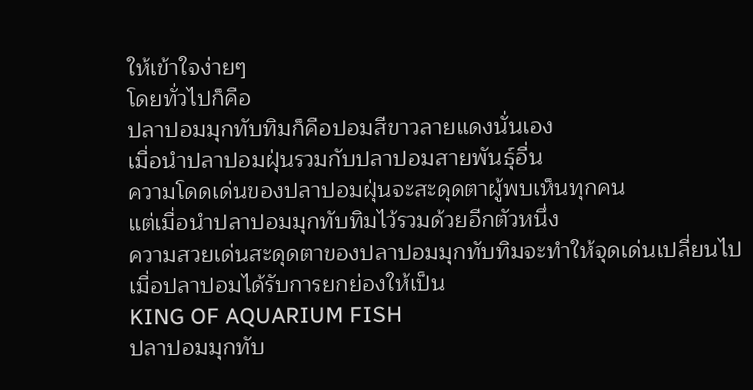ให้เข้าใจง่ายๆ
โดยทั่วไปก็คือ
ปลาปอมมุกทับทิมก็คือปอมสีขาวลายแดงนั่นเอง
เมื่อนำปลาปอมฝุ่นรวมกับปลาปอมสายพันธุ์อื่น
ความโดดเด่นของปลาปอมฝุ่นจะสะดุดตาผู้พบเห็นทุกคน
แต่เมื่อนำปลาปอมมุกทับทิมไว้รวมด้วยอีกตัวหนึ่ง
ความสวยเด่นสะดุดตาของปลาปอมมุกทับทิมจะทำให้จุดเด่นเปลี่ยนไป
เมื่อปลาปอมได้รับการยกย่องให้เป็น
KING OF AQUARIUM FISH
ปลาปอมมุกทับ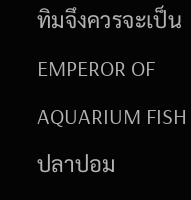ทิมจึงควรจะเป็น
EMPEROR OF AQUARIUM FISH
ปลาปอม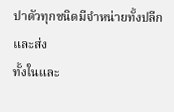ปาดัวทุกชนิดมีจำหน่ายทั้งปลีกและส่ง
ทั้งในและ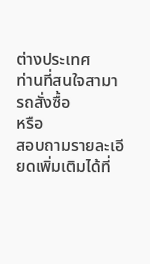ต่างประเทศ
ท่านที่สนใจสามารถสั่งซื้อ
หรือ
สอบถามรายละเอียดเพิ่มเติมได้ที่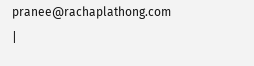pranee@rachaplathong.com
|